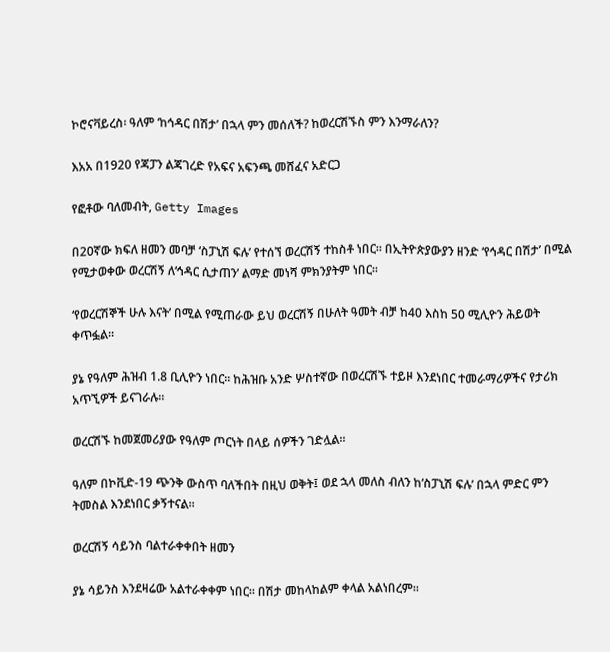ኮሮናቫይረስ፡ ዓለም ‘ከኅዳር በሽታ’ በኋላ ምን መሰለች? ከወረርሽኙስ ምን እንማራለን?

እአአ በ1920 የጃፓን ልጃገረድ የአፍና አፍንጫ መሸፈና አድርጋ

የፎቶው ባለመብት, Getty Images

በ20ኛው ክፍለ ዘመን መባቻ ‘ስፓኒሽ ፍሉ’ የተሰኘ ወረርሽኝ ተከስቶ ነበር። በኢትዮጵያውያን ዘንድ ‘የኅዳር በሽታ’ በሚል የሚታወቀው ወረርሽኝ ለ‘ኅዳር ሲታጠን’ ልማድ መነሻ ምክንያትም ነበር።

‘የወረርሽኞች ሁሉ እናት’ በሚል የሚጠራው ይህ ወረርሽኝ በሁለት ዓመት ብቻ ከ40 እስከ 50 ሚሊዮን ሕይወት ቀጥፏል።

ያኔ የዓለም ሕዝብ 1.8 ቢሊዮን ነበር። ከሕዝቡ አንድ ሦስተኛው በወረርሽኙ ተይዞ እንደነበር ተመራማሪዎችና የታሪክ አጥኚዎች ይናገራሉ።

ወረርሽኙ ከመጀመሪያው የዓለም ጦርነት በላይ ሰዎችን ገድሏል።

ዓለም በኮቪድ-19 ጭንቅ ውስጥ ባለችበት በዚህ ወቅት፤ ወደ ኋላ መለስ ብለን ከ‘ስፓኒሽ ፍሉ’ በኋላ ምድር ምን ትመስል እንደነበር ቃኝተናል።

ወረርሽኝ ሳይንስ ባልተራቀቀበት ዘመን

ያኔ ሳይንስ እንደዛሬው አልተራቀቀም ነበር። በሽታ መከላከልም ቀላል አልነበረም።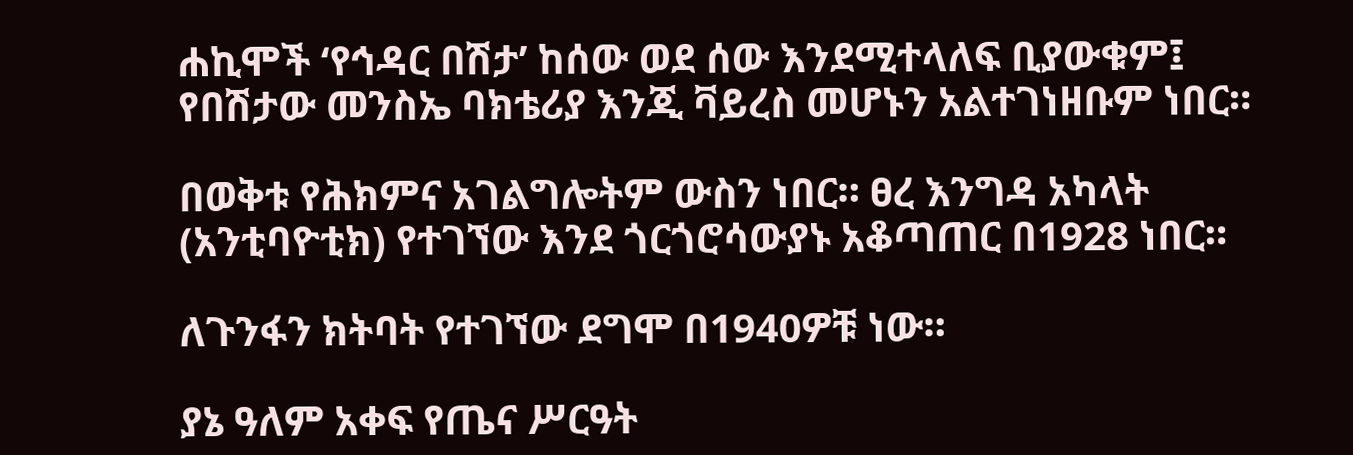ሐኪሞች ‘የኅዳር በሽታ’ ከሰው ወደ ሰው እንደሚተላለፍ ቢያውቁም፤ የበሽታው መንስኤ ባክቴሪያ እንጂ ቫይረስ መሆኑን አልተገነዘቡም ነበር።

በወቅቱ የሕክምና አገልግሎትም ውስን ነበር። ፀረ እንግዳ አካላት (አንቲባዮቲክ) የተገኘው እንደ ጎርጎሮሳውያኑ አቆጣጠር በ1928 ነበር።

ለጉንፋን ክትባት የተገኘው ደግሞ በ1940ዎቹ ነው።

ያኔ ዓለም አቀፍ የጤና ሥርዓት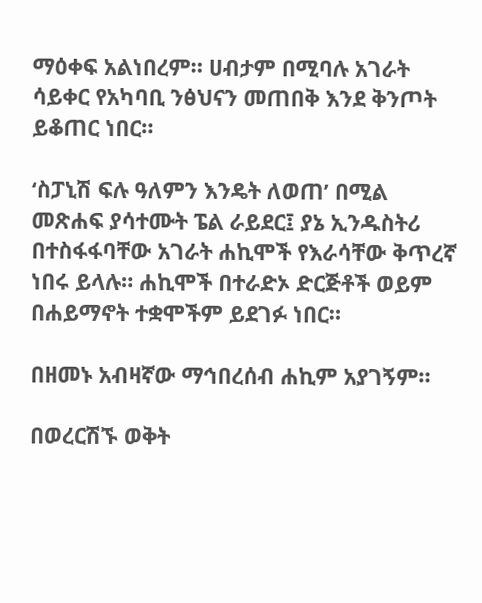ማዕቀፍ አልነበረም። ሀብታም በሚባሉ አገራት ሳይቀር የአካባቢ ንፅህናን መጠበቅ እንደ ቅንጦት ይቆጠር ነበር።

‘ስፓኒሽ ፍሉ ዓለምን እንዴት ለወጠ’ በሚል መጽሐፍ ያሳተሙት ፔል ራይደር፤ ያኔ ኢንዱስትሪ በተስፋፋባቸው አገራት ሐኪሞች የእራሳቸው ቅጥረኛ ነበሩ ይላሉ። ሐኪሞች በተራድኦ ድርጅቶች ወይም በሐይማኖት ተቋሞችም ይደገፉ ነበር።

በዘመኑ አብዛኛው ማኅበረሰብ ሐኪም አያገኝም።

በወረርሽኙ ወቅት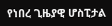የነበረ ጊዜያዊ ሆስፒታል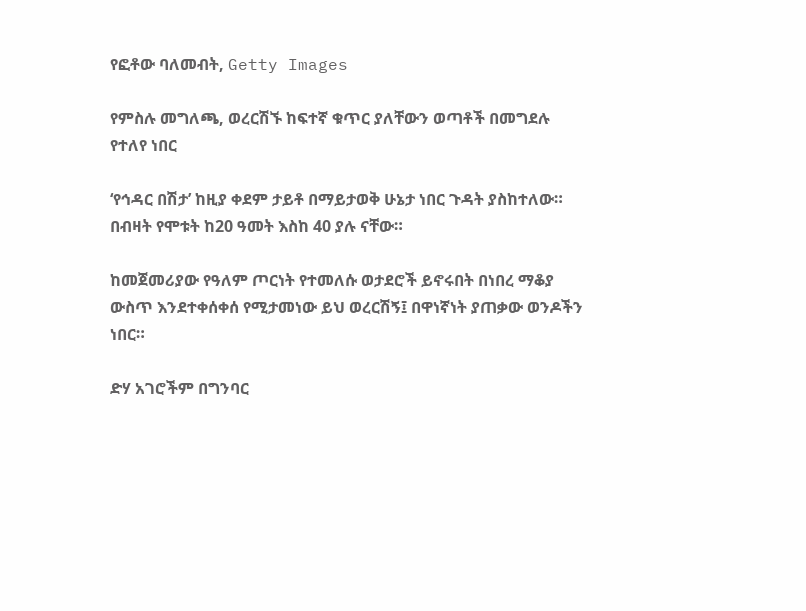የፎቶው ባለመብት, Getty Images

የምስሉ መግለጫ, ወረርሽኙ ከፍተኛ ቁጥር ያለቸውን ወጣቶች በመግደሉ የተለየ ነበር

‘የኅዳር በሽታ’ ከዚያ ቀደም ታይቶ በማይታወቅ ሁኔታ ነበር ጉዳት ያስከተለው። በብዛት የሞቱት ከ20 ዓመት እስከ 40 ያሉ ናቸው።

ከመጀመሪያው የዓለም ጦርነት የተመለሱ ወታደሮች ይኖሩበት በነበረ ማቆያ ውስጥ እንደተቀሰቀሰ የሚታመነው ይህ ወረርሽኝ፤ በዋነኛነት ያጠቃው ወንዶችን ነበር።

ድሃ አገሮችም በግንባር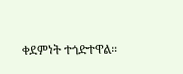ቀደምነት ተጎድተዋል።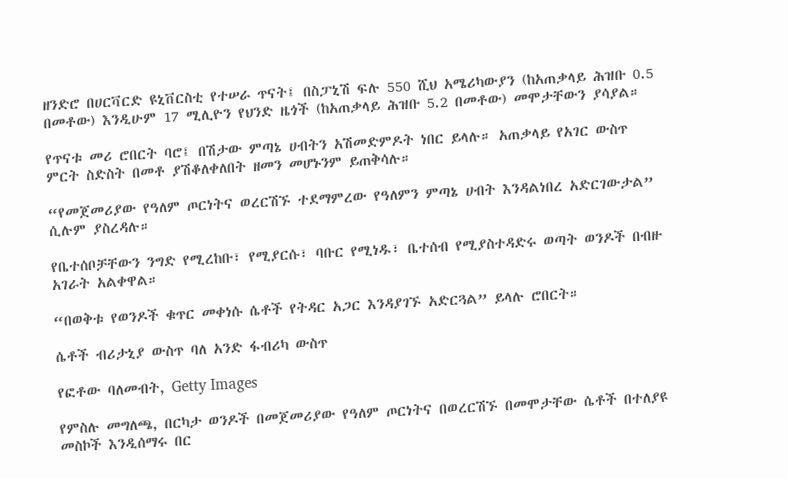ዘንድሮ በሀርቫርድ ዩኒቨርስቲ የተሠራ ጥናት፤ በስፓኒሽ ፍሉ 550 ሺህ አሜሪካውያን (ከአጠቃላይ ሕዝቡ 0.5 በመቶው) እንዲሁም 17 ሚሊዮን የህንድ ዜጎች (ከአጠቃላይ ሕዝቡ 5.2 በመቶው) መሞታቸውን ያሳያል።

የጥናቱ መሪ ሮበርት ባሮ፤ በሽታው ምጣኔ ሀብትን አሽመድምዶት ነበር ይላሉ። አጠቃላይ የአገር ውስጥ ምርት ስድስት በመቶ ያሽቆለቀለበት ዘመን መሆኑንም ይጠቅሳሉ።

“የመጀመሪያው የዓለም ጦርነትና ወረርሽኙ ተደማምረው የዓለምን ምጣኔ ሀብት እንዳልነበረ አድርገውታል” ሲሉም ያስረዳሉ።

የቤተሰቦቻቸውን ንግድ የሚረከቡ፣ የሚያርሱ፣ ባቡር የሚነዱ፣ ቤተሰብ የሚያስተዳድሩ ወጣት ወንዶች በብዙ አገራት አልቀዋል።

“በወቅቱ የወንዶች ቁጥር መቀነሱ ሴቶች የትዳር አጋር እንዳያገኙ አድርጓል” ይላሉ ሮበርት።

ሴቶች ብሪታኒያ ውስጥ ባለ አንድ ፋብሪካ ውስጥ

የፎቶው ባለመብት, Getty Images

የምስሉ መግለጫ, በርካታ ወንዶች በመጀመሪያው የዓለም ጦርነትና በወረርሽኙ በመሞታቸው ሴቶች በተለያዩ መስኮች እንዲሰማሩ በር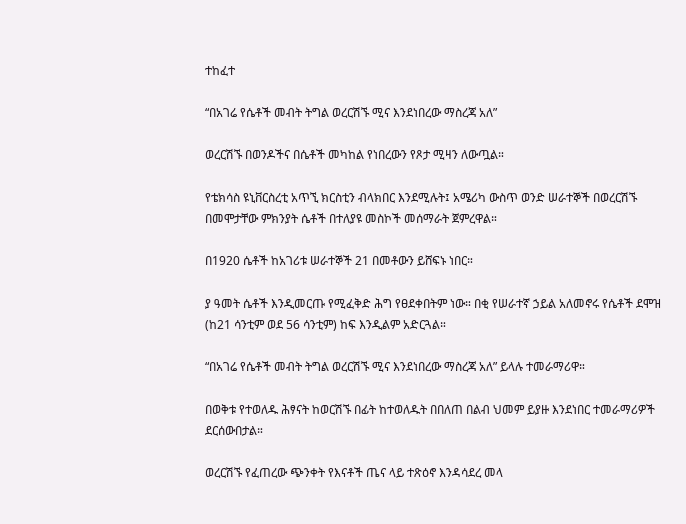ተከፈተ

“በአገሬ የሴቶች መብት ትግል ወረርሽኙ ሚና እንደነበረው ማስረጃ አለ”

ወረርሽኙ በወንዶችና በሴቶች መካከል የነበረውን የጾታ ሚዛን ለውጧል።

የቴክሳስ ዩኒቨርስረቲ አጥኚ ክርስቲን ብላክበር እንደሚሉት፤ አሜሪካ ውስጥ ወንድ ሠራተኞች በወረርሽኙ በመሞታቸው ምክንያት ሴቶች በተለያዩ መስኮች መሰማራት ጀምረዋል።

በ1920 ሴቶች ከአገሪቱ ሠራተኞች 21 በመቶውን ይሸፍኑ ነበር።

ያ ዓመት ሴቶች እንዲመርጡ የሚፈቅድ ሕግ የፀደቀበትም ነው። በቂ የሠራተኛ ኃይል አለመኖሩ የሴቶች ደሞዝ (ከ21 ሳንቲም ወደ 56 ሳንቲም) ከፍ እንዲልም አድርጓል።

“በአገሬ የሴቶች መብት ትግል ወረርሽኙ ሚና እንደነበረው ማስረጃ አለ” ይላሉ ተመራማሪዋ።

በወቅቱ የተወለዱ ሕፃናት ከወርሽኙ በፊት ከተወለዱት በበለጠ በልብ ህመም ይያዙ እንደነበር ተመራማሪዎች ደርሰውበታል።

ወረርሽኙ የፈጠረው ጭንቀት የእናቶች ጤና ላይ ተጽዕኖ እንዳሳደረ መላ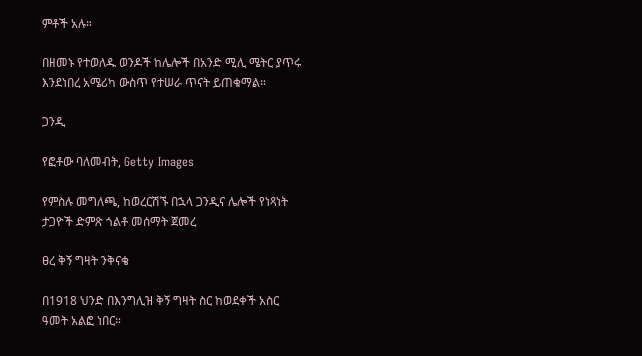ምቶች አሉ።

በዘመኑ የተወለዱ ወንዶች ከሌሎች በአንድ ሚሊ ሜትር ያጥሩ እንደነበረ አሜሪካ ውስጥ የተሠራ ጥናት ይጠቁማል።

ጋንዲ

የፎቶው ባለመብት, Getty Images

የምስሉ መግለጫ, ከወረርሽኙ በኋላ ጋንዲና ሌሎች የነጻነት ታጋዮች ድምጽ ጎልቶ መሰማት ጀመረ

ፀረ ቅኝ ግዛት ንቅናቄ

በ1918 ህንድ በእንግሊዝ ቅኝ ግዛት ስር ከወደቀች አስር ዓመት አልፎ ነበር።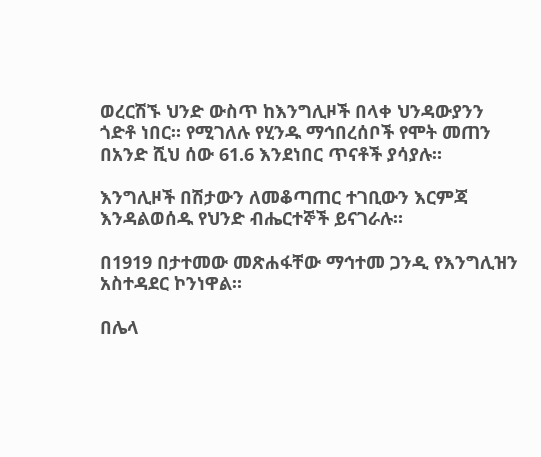ወረርሽኙ ህንድ ውስጥ ከእንግሊዞች በላቀ ህንዳውያንን ጎድቶ ነበር። የሚገለሉ የሂንዱ ማኅበረሰቦች የሞት መጠን በአንድ ሺህ ሰው 61.6 እንደነበር ጥናቶች ያሳያሉ።

እንግሊዞች በሽታውን ለመቆጣጠር ተገቢውን እርምጃ እንዳልወሰዱ የህንድ ብሔርተኞች ይናገራሉ።

በ1919 በታተመው መጽሐፋቸው ማኅተመ ጋንዲ የእንግሊዝን አስተዳደር ኮንነዋል።

በሌላ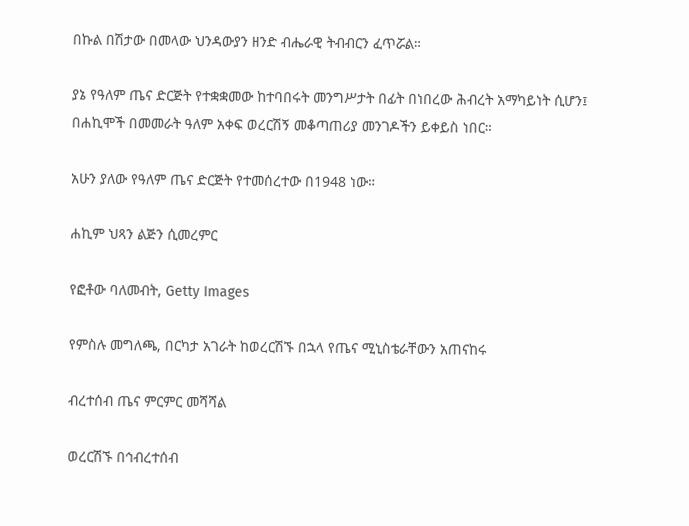በኩል በሽታው በመላው ህንዳውያን ዘንድ ብሔራዊ ትብብርን ፈጥሯል።

ያኔ የዓለም ጤና ድርጅት የተቋቋመው ከተባበሩት መንግሥታት በፊት በነበረው ሕብረት አማካይነት ሲሆን፤ በሐኪሞች በመመራት ዓለም አቀፍ ወረርሽኝ መቆጣጠሪያ መንገዶችን ይቀይስ ነበር።

አሁን ያለው የዓለም ጤና ድርጅት የተመሰረተው በ1948 ነው።

ሐኪም ህጻን ልጅን ሲመረምር

የፎቶው ባለመብት, Getty Images

የምስሉ መግለጫ, በርካታ አገራት ከወረርሽኙ በኋላ የጤና ሚኒስቴራቸውን አጠናከሩ

ብረተሰብ ጤና ምርምር መሻሻል

ወረርሽኙ በኅብረተሰብ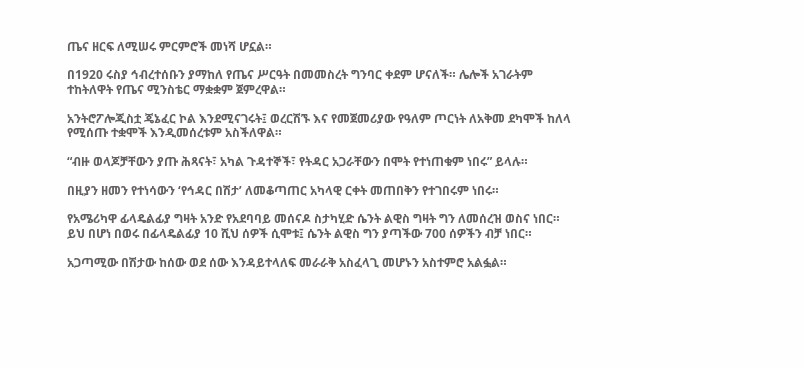ጤና ዘርፍ ለሚሠሩ ምርምሮች መነሻ ሆኗል።

በ1920 ሩስያ ኅብረተሰቡን ያማከለ የጤና ሥርዓት በመመስረት ግንባር ቀደም ሆናለች። ሌሎች አገራትም ተከትለዋት የጤና ሚንስቴር ማቋቋም ጀምረዋል።

አንትሮፖሎጂስቷ ጄኔፈር ኮል እንደሚናገሩት፤ ወረርሽኙ እና የመጀመሪያው የዓለም ጦርነት ለአቅመ ደካሞች ከለላ የሚሰጡ ተቋሞች እንዲመሰረቱም አስችለዋል።

“ብዙ ወላጆቻቸውን ያጡ ሕጻናት፣ አካል ጉዳተኞች፣ የትዳር አጋራቸውን በሞት የተነጠቁም ነበሩ” ይላሉ።

በዚያን ዘመን የተነሳውን ‘የኅዳር በሽታ’ ለመቆጣጠር አካላዊ ርቀት መጠበቅን የተገበሩም ነበሩ።

የአሜሪካዋ ፊላዴልፊያ ግዛት አንድ የአደባባይ መሰናዶ ስታካሂድ ሴንት ልዊስ ግዛት ግን ለመሰረዝ ወስና ነበር። ይህ በሆነ በወሩ በፊላዴልፊያ 10 ሺህ ሰዎች ሲሞቱ፤ ሴንት ልዊስ ግን ያጣችው 700 ሰዎችን ብቻ ነበር።

አጋጣሚው በሽታው ከሰው ወደ ሰው እንዳይተላለፍ መራራቅ አስፈላጊ መሆኑን አስተምሮ አልፏል።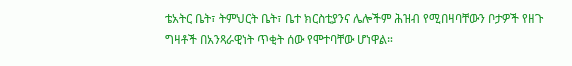ቴአትር ቤት፣ ትምህርት ቤት፣ ቤተ ክርስቲያንና ሌሎችም ሕዝብ የሚበዛባቸውን ቦታዎች የዘጉ ግዛቶች በአንጻራዊነት ጥቂት ሰው የሞተባቸው ሆነዋል።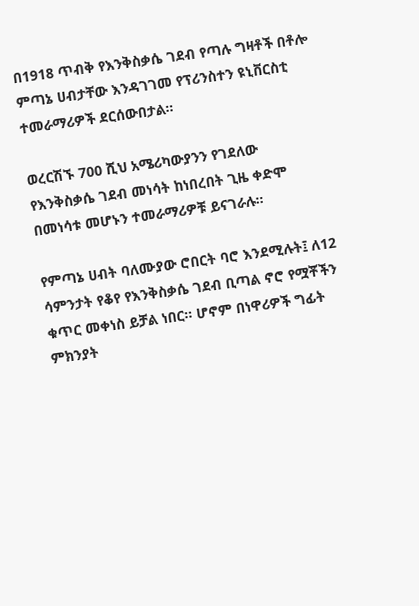በ1918 ጥብቅ የእንቅስቃሴ ገደብ የጣሉ ግዛቶች በቶሎ ምጣኔ ሀብታቸው እንዳገገመ የፕሪንስተን ዩኒቨርስቲ ተመራማሪዎች ደርሰውበታል።

ወረርሽኙ 700 ሺህ አሜሪካውያንን የገደለው የእንቅስቃሴ ገደብ መነሳት ከነበረበት ጊዜ ቀድሞ በመነሳቱ መሆኑን ተመራማሪዎቹ ይናገራሉ።

የምጣኔ ሀብት ባለሙያው ሮበርት ባሮ እንደሚሉት፤ ለ12 ሳምንታት የቆየ የእንቅስቃሴ ገደብ ቢጣል ኖሮ የሟቾችን ቁጥር መቀነስ ይቻል ነበር። ሆኖም በነዋሪዎች ግፊት ምክንያት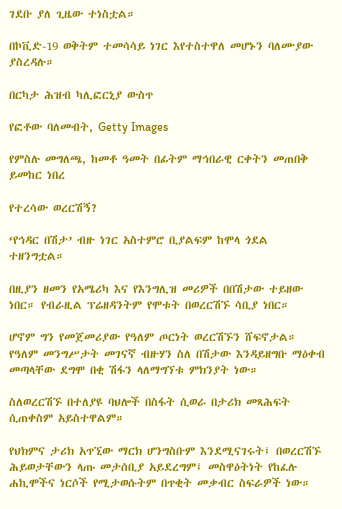ገደቡ ያለ ጊዜው ተነስቷል።

በኮቪድ-19 ወቅትም ተመሳሳይ ነገር እየተስተዋለ መሆኑን ባለሙያው ያስረዳሉ።

በርካታ ሕዝብ ካሊፎርኒያ ውስጥ

የፎቶው ባለመብት, Getty Images

የምስሉ መግለጫ, ከመቶ ዓመት በፊትም ማኅበራዊ ርቀትን መጠበቅ ይመከር ነበረ

የተረሳው ወረርሽኝ?

‘የኅዳር በሽታ’ ብዙ ነገር አስተምሮ ቢያልፍም ከሞላ ጎደል ተዘንግቷል።

በዚያን ዘመን የአሜሪካ እና የእንግሊዝ መሪዎች በበሽታው ተይዘው ነበር። የብራዚል ፕሬዘዳንትም የሞቱት በወረርሽኙ ሳቢያ ነበር።

ሆኖም ግን የመጀመሪያው የዓለም ጦርነት ወረርሽኙን ሸፍኖታል። የዓለም መንግሥታት መገናኛ ብዙሃን ስለ በሽታው እንዳይዘግቡ ማዕቀብ መጣላቸው ደግሞ በቂ ሽፋን ላለማግኘቱ ምክንያት ነው።

ስለወረርሽኙ በተለያዩ ባህሎች በስፋት ሲወራ በታሪክ መጻሕፍት ሲጠቀስም አይስተዋልም።

የህክምና ታሪክ አጥኚው ማርክ ሆንግስቡም እንደሚናገሩት፤ በወረርሽኙ ሕይወታቸውን ላጡ መታሰቢያ አይደረግም፤ መስዋዕትነት የከፈሉ ሐኪሞችና ነርሶች የሚታወሱትም በጥቂት መቃብር ስፍራዎች ነው።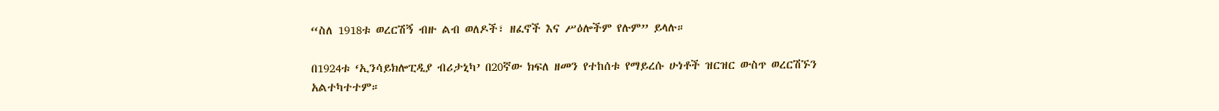“ስለ 1918ቱ ወረርሽኝ ብዙ ልብ ወለዶች፣ ዘፈኖች እና ሥዕሎችም የሉም” ይላሉ።

በ1924ቱ ‘ኢንሳይክሎፒዲያ ብሪታኒካ’ በ20ኛው ክፍለ ዘመን የተከሰቱ የማይረሱ ሁነቶች ዝርዝር ውስጥ ወረርሽኙን አልተካተተም።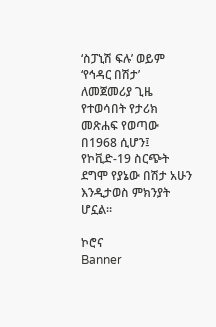‘ስፓኒሽ ፍሉ’ ወይም ‘የኅዳር በሽታ’ ለመጀመሪያ ጊዜ የተወሳበት የታሪክ መጽሐፍ የወጣው በ1968 ሲሆን፤ የኮቪድ-19 ስርጭት ደግሞ የያኔው በሽታ አሁን እንዲታወስ ምክንያት ሆኗል።

ኮሮና
Banner